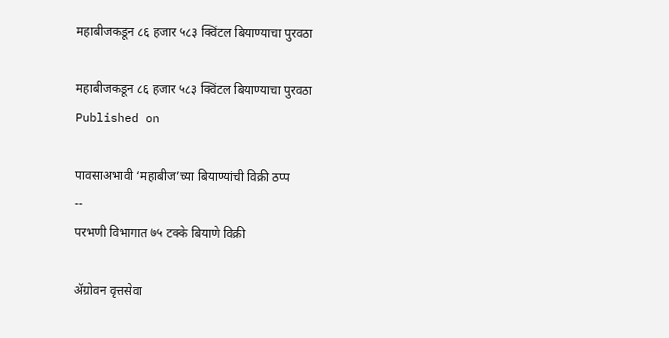महाबीजकडून ८६ हजार ५८३ क्विंटल बियाण्याचा पुरवठा

महाबीजकडून ८६ हजार ५८३ क्विंटल बियाण्याचा पुरवठा
Published on

पावसाअभावी ‘महाबीज’च्या बियाण्यांची विक्री ठप्प
--
परभणी विभागात ७५ टक्के बियाणे विक्री

ॲग्रोवन वृत्तसेवा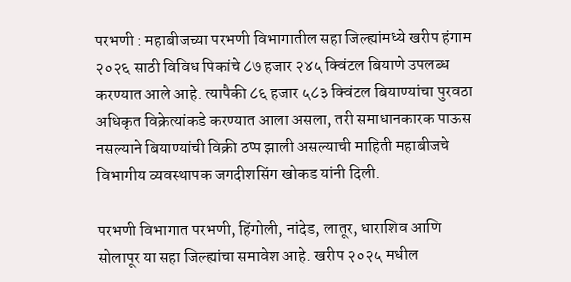परभणी : महाबीजच्या परभणी विभागातील सहा जिल्ह्यांमध्ये खरीप हंगाम २०२६ साठी विविध पिकांचे ८७ हजार २४५ क्विंटल बियाणे उपलब्ध करण्यात आले आहे. त्यापैकी ८६ हजार ५८३ क्विंटल बियाण्यांचा पुरवठा अधिकृत विक्रेत्यांकडे करण्यात आला असला, तरी समाधानकारक पाऊस नसल्याने बियाण्यांची विक्री ठप्प झाली असल्याची माहिती महाबीजचे विभागीय व्यवस्थापक जगदीशसिंग खोकड यांनी दिली.

परभणी विभागात परभणी, हिंगोली, नांदेड, लातूर, धाराशिव आणि सोलापूर या सहा जिल्ह्यांचा समावेश आहे. खरीप २०२५ मधील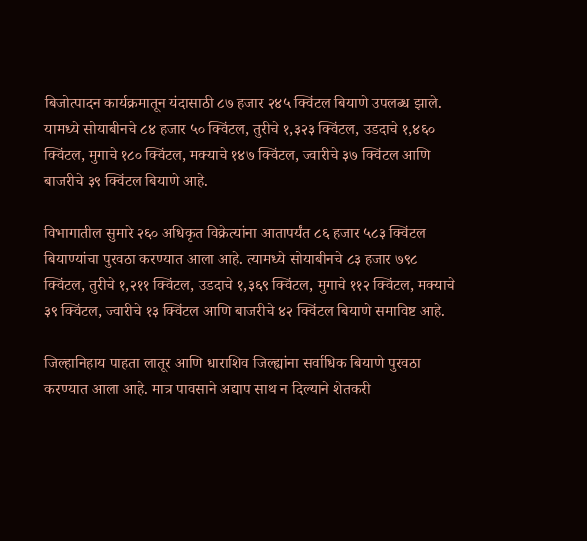बिजोत्पादन कार्यक्रमातून यंदासाठी ८७ हजार २४५ क्विंटल बियाणे उपलब्ध झाले. यामध्ये सोयाबीनचे ८४ हजार ५० क्विंटल, तुरीचे १,३२३ क्विंटल, उडदाचे १,४६० क्विंटल, मुगाचे १८० क्विंटल, मक्याचे १४७ क्विंटल, ज्वारीचे ३७ क्विंटल आणि बाजरीचे ३९ क्विंटल बियाणे आहे.

विभागातील सुमारे २६० अधिकृत विक्रेत्यांना आतापर्यंत ८६ हजार ५८३ क्विंटल बियाण्यांचा पुरवठा करण्यात आला आहे. त्यामध्ये सोयाबीनचे ८३ हजार ७९८ क्विंटल, तुरीचे १,२११ क्विंटल, उडदाचे १,३६९ क्विंटल, मुगाचे ११२ क्विंटल, मक्याचे ३९ क्विंटल, ज्वारीचे १३ क्विंटल आणि बाजरीचे ४२ क्विंटल बियाणे समाविष्ट आहे.

जिल्हानिहाय पाहता लातूर आणि धाराशिव जिल्ह्यांना सर्वाधिक बियाणे पुरवठा करण्यात आला आहे. मात्र पावसाने अद्याप साथ न दिल्याने शेतकरी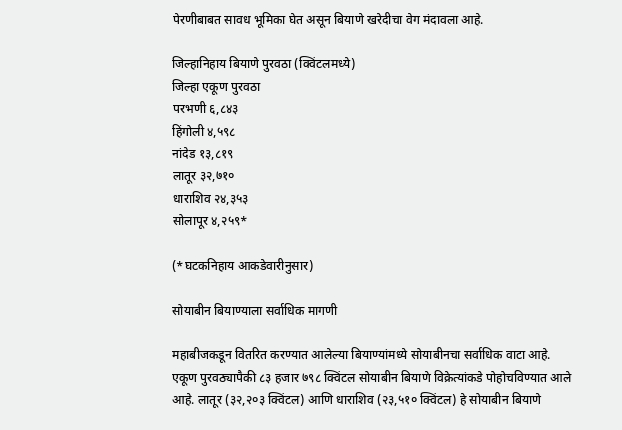पेरणीबाबत सावध भूमिका घेत असून बियाणे खरेदीचा वेग मंदावला आहे.

जिल्हानिहाय बियाणे पुरवठा (क्विंटलमध्ये)
जिल्हा एकूण पुरवठा
परभणी ६,८४३
हिंगोली ४,५९८
नांदेड १३,८१९
लातूर ३२,७१०
धाराशिव २४,३५३
सोलापूर ४,२५९*

(*घटकनिहाय आकडेवारीनुसार)

सोयाबीन बियाण्याला सर्वाधिक मागणी

महाबीजकडून वितरित करण्यात आलेल्या बियाण्यांमध्ये सोयाबीनचा सर्वाधिक वाटा आहे. एकूण पुरवठ्यापैकी ८३ हजार ७९८ क्विंटल सोयाबीन बियाणे विक्रेत्यांकडे पोहोचविण्यात आले आहे. लातूर (३२,२०३ क्विंटल) आणि धाराशिव (२३,५१० क्विंटल) हे सोयाबीन बियाणे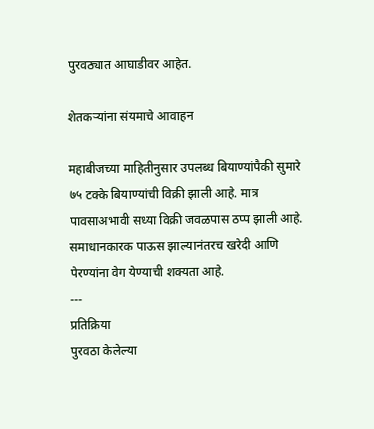पुरवठ्यात आघाडीवर आहेत.

शेतकऱ्यांना संयमाचे आवाहन

महाबीजच्या माहितीनुसार उपलब्ध बियाण्यांपैकी सुमारे ७५ टक्के बियाण्यांची विक्री झाली आहे. मात्र पावसाअभावी सध्या विक्री जवळपास ठप्प झाली आहे. समाधानकारक पाऊस झाल्यानंतरच खरेदी आणि पेरण्यांना वेग येण्याची शक्यता आहे.
---
प्रतिक्रिया
पुरवठा केलेल्या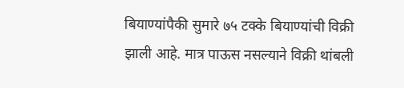बियाण्यांपैकी सुमारे ७५ टक्के बियाण्यांची विक्री झाली आहे. मात्र पाऊस नसल्याने विक्री थांबली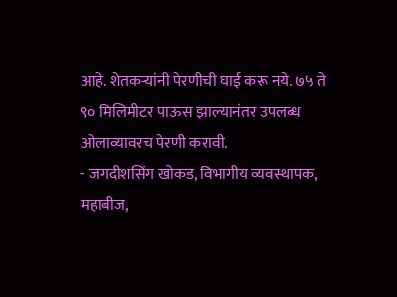आहे. शेतकऱ्यांनी पेरणीची घाई करू नये. ७५ ते ९० मिलिमीटर पाऊस झाल्यानंतर उपलब्ध ओलाव्यावरच पेरणी करावी.
- जगदीशसिंग खोकड, विभागीय व्यवस्थापक, महाबीज,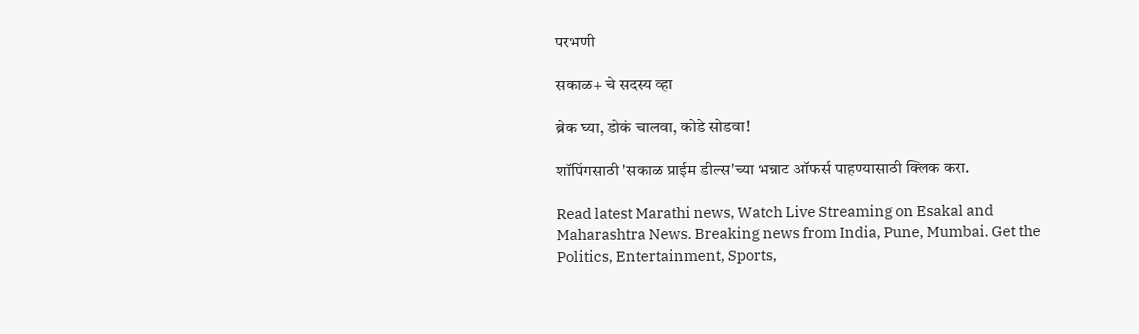परभणी

सकाळ+ चे सदस्य व्हा

ब्रेक घ्या, डोकं चालवा, कोडे सोडवा!

शॉपिंगसाठी 'सकाळ प्राईम डील्स'च्या भन्नाट ऑफर्स पाहण्यासाठी क्लिक करा.

Read latest Marathi news, Watch Live Streaming on Esakal and Maharashtra News. Breaking news from India, Pune, Mumbai. Get the Politics, Entertainment, Sports,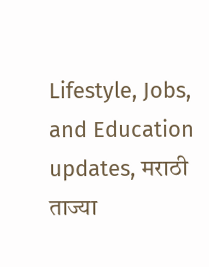Lifestyle, Jobs, and Education updates, मराठी ताज्या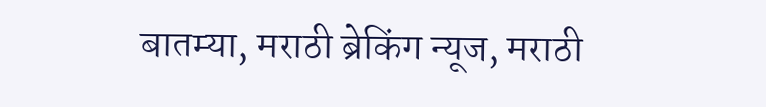बातम्या, मराठी ब्रेकिंग न्यूज, मराठी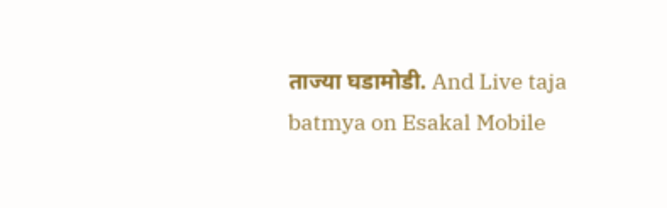ताज्या घडामोडी. And Live taja batmya on Esakal Mobile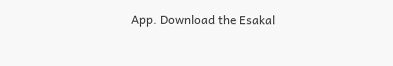App. Download the Esakal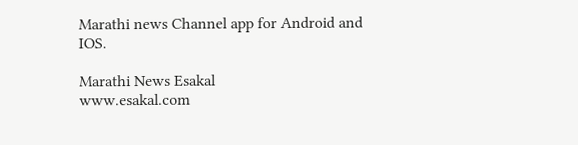Marathi news Channel app for Android and IOS.

Marathi News Esakal
www.esakal.com